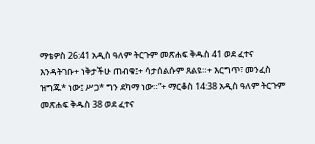ማቴዎስ 26:41 አዲስ ዓለም ትርጉም መጽሐፍ ቅዱስ 41 ወደ ፈተና እንዳትገቡ+ ነቅታችሁ ጠብቁ፤+ ሳታሰልሱም ጸልዩ።+ እርግጥ፣ መንፈስ ዝግጁ* ነው፤ ሥጋ* ግን ደካማ ነው።”+ ማርቆስ 14:38 አዲስ ዓለም ትርጉም መጽሐፍ ቅዱስ 38 ወደ ፈተና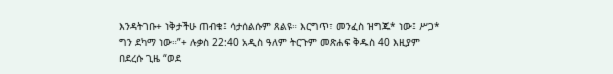እንዳትገቡ+ ነቅታችሁ ጠብቁ፤ ሳታሰልሱም ጸልዩ። እርግጥ፣ መንፈስ ዝግጁ* ነው፤ ሥጋ* ግን ደካማ ነው።”+ ሉቃስ 22:40 አዲስ ዓለም ትርጉም መጽሐፍ ቅዱስ 40 እዚያም በደረሱ ጊዜ “ወደ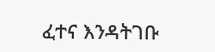ፈተና እንዳትገቡ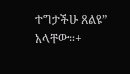ተግታችሁ ጸልዩ” አላቸው።+